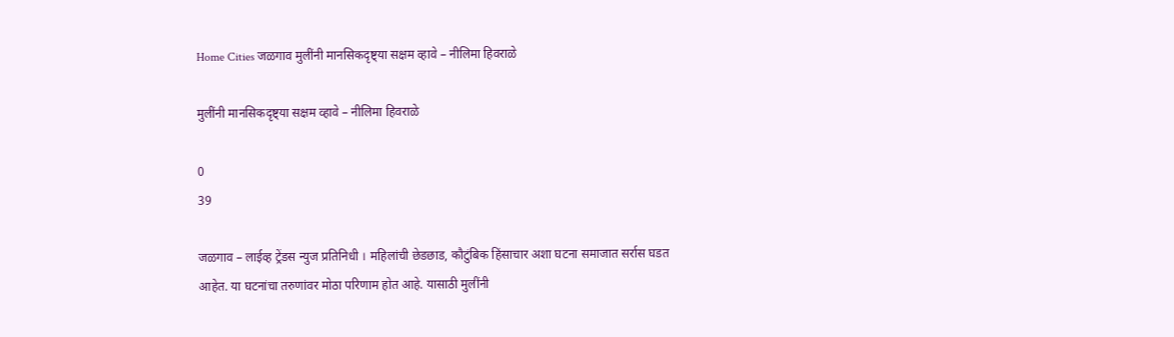Home Cities जळगाव मुलींनी मानसिकदृष्ट्या सक्षम व्हावे – नीलिमा हिवराळे

मुलींनी मानसिकदृष्ट्या सक्षम व्हावे – नीलिमा हिवराळे

0
39

जळगाव – लाईव्ह ट्रेंडस न्युज प्रतिनिधी । महिलांची छेडछाड, कौटुंबिक हिंसाचार अशा घटना समाजात सर्रास घडत आहेत. या घटनांचा तरुणांवर मोठा परिणाम होत आहे. यासाठी मुलींनी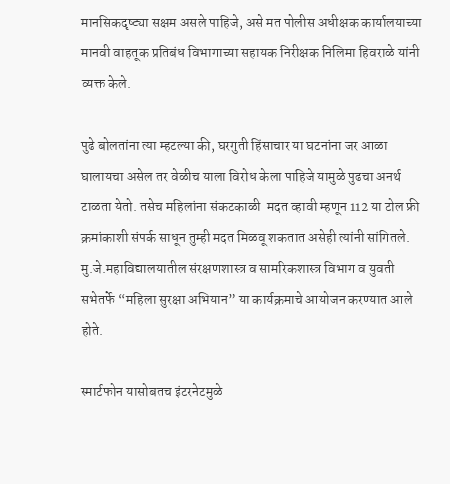मानसिकदृष्ट्या सक्षम असले पाहिजे, असे मत पोलीस अधीक्षक कार्यालयाच्या मानवी वाहतूक प्रतिबंध विभागाच्या सहायक निरीक्षक निलिमा हिवराळे यांनी व्यक्त केले.

पुढे बोलतांना त्या म्हटल्या की, घरगुती हिंसाचार या घटनांना जर आळा घालायचा असेल तर वेळीच याला विरोध केला पाहिजे यामुळे पुढचा अनर्थ  टाळता येतो. तसेच महिलांना संकटकाळी  मदत व्हावी म्हणून 112 या टोल फ्री क्रमांकाशी संपर्क साधून तुम्ही मदत मिळवू शकतात असेही त्यांनी सांगितले. मु.जे.महाविद्यालयातील संरक्षणशास्त्र व सामरिकशास्त्र विभाग व युवती सभेतर्फे “महिला सुरक्षा अभियान” या कार्यक्रमाचे आयोजन करण्यात आले होते.

स्मार्टफोन यासोबतच इंटरनेटमुळे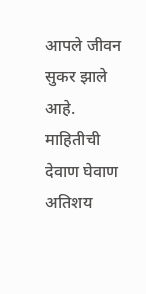आपले जीवन सुकर झाले आहे. माहितीची देवाण घेवाण अतिशय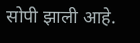सोपी झाली आहे.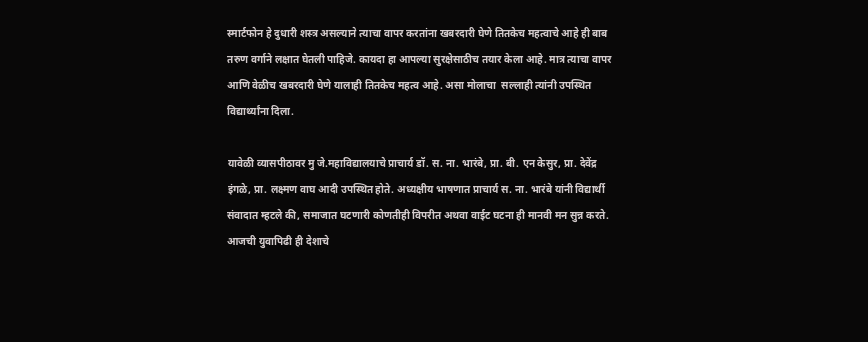स्मार्टफोन हे दुधारी शस्त्र असल्याने त्याचा वापर करतांना खबरदारी घेणे तितकेच महत्वाचे आहे ही बाब तरुण वर्गाने लक्षात घेतली पाहिजे. कायदा हा आपल्या सुरक्षेसाठीच तयार केला आहे. मात्र त्याचा वापर आणि वेळीच खबरदारी घेणे यालाही तितकेच महत्व आहे. असा मोलाचा  सल्लाही त्यांनी उपस्थित विद्यार्थ्यांना दिला.

यावेळी व्यासपीठावर मु जे.महाविद्यालयाचे प्राचार्य डॉ. स. ना. भारंबे, प्रा. बी. एन केसुर, प्रा. देवेंद्र इंगळे, प्रा. लक्ष्मण वाघ आदी उपस्थित होते. अध्यक्षीय भाषणात प्राचार्य स. ना. भारंबे यांनी विद्यार्थी संवादात म्हटले की, समाजात घटणारी कोणतीही विपरीत अथवा वाईट घटना ही मानवी मन सुन्न करते. आजची युवापिढी ही देशाचे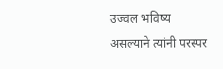उज्वल भविष्य असल्याने त्यांनी परस्पर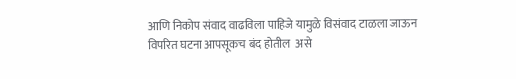आणि निकोप संवाद वाढविला पाहिजे यामुळे विसंवाद टाळला जाऊन विपरित घटना आपसूकच बंद होतील  असे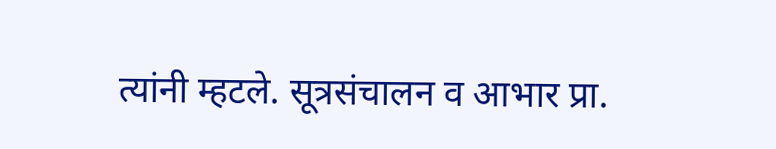त्यांनी म्हटले. सूत्रसंचालन व आभार प्रा.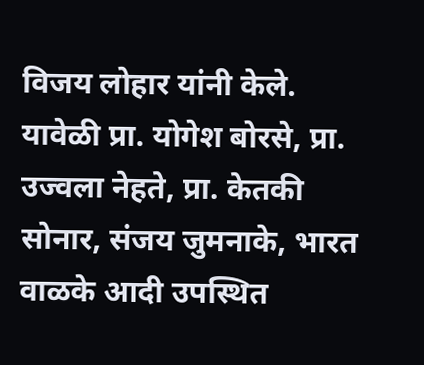विजय लोहार यांनी केले. यावेळी प्रा. योगेश बोरसे, प्रा. उज्वला नेहते, प्रा. केतकी सोनार, संजय जुमनाके, भारत वाळके आदी उपस्थित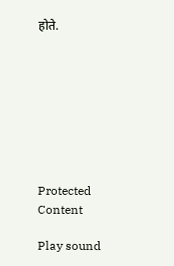होते.








Protected Content

Play sound